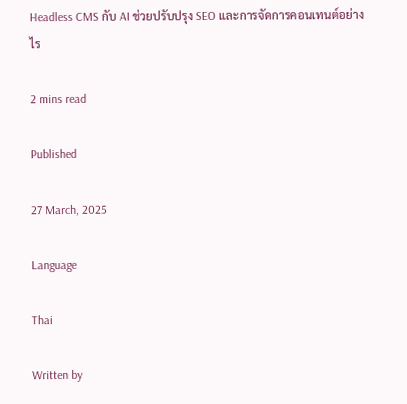Headless CMS กับ AI ช่วยปรับปรุง SEO และการจัดการคอนเทนต์อย่างไร

2 mins read

Published

27 March, 2025

Language

Thai

Written by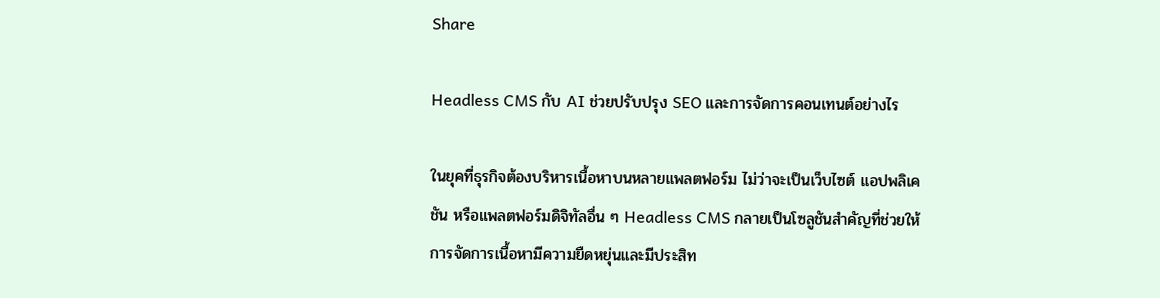Share

Headless CMS กับ AI ช่วยปรับปรุง SEO และการจัดการคอนเทนต์อย่างไร

ในยุคที่ธุรกิจต้องบริหารเนื้อหาบนหลายแพลตฟอร์ม ไม่ว่าจะเป็นเว็บไซต์ แอปพลิเคชัน หรือแพลตฟอร์มดิจิทัลอื่น ๆ Headless CMS กลายเป็นโซลูชันสำคัญที่ช่วยให้การจัดการเนื้อหามีความยืดหยุ่นและมีประสิท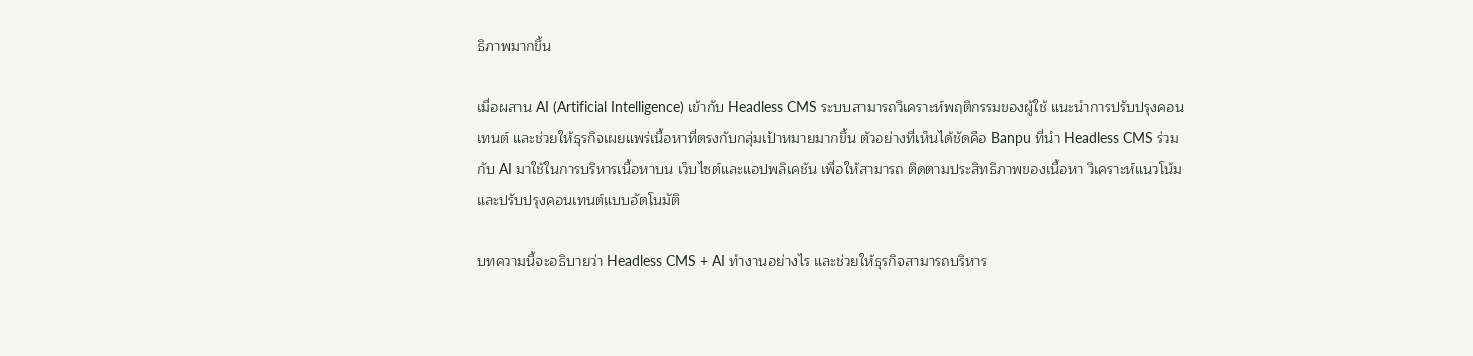ธิภาพมากขึ้น

เมื่อผสาน AI (Artificial Intelligence) เข้ากับ Headless CMS ระบบสามารถวิเคราะห์พฤติกรรมของผู้ใช้ แนะนำการปรับปรุงคอนเทนต์ และช่วยให้ธุรกิจเผยแพร่เนื้อหาที่ตรงกับกลุ่มเป้าหมายมากขึ้น ตัวอย่างที่เห็นได้ชัดคือ Banpu ที่นำ Headless CMS ร่วมกับ AI มาใช้ในการบริหารเนื้อหาบน เว็บไซต์และแอปพลิเคชัน เพื่อให้สามารถ ติดตามประสิทธิภาพของเนื้อหา วิเคราะห์แนวโน้ม และปรับปรุงคอนเทนต์แบบอัตโนมัติ

บทความนี้จะอธิบายว่า Headless CMS + AI ทำงานอย่างไร และช่วยให้ธุรกิจสามารถบริหาร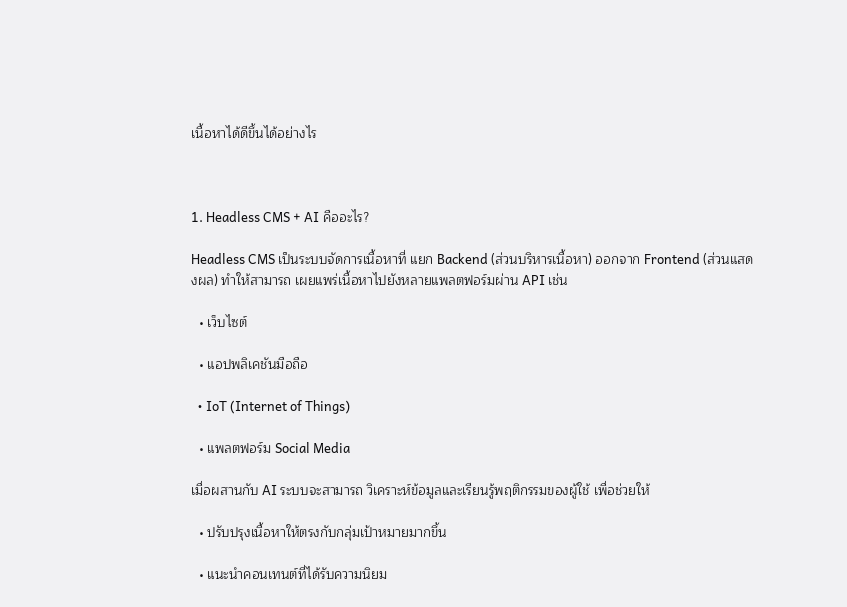เนื้อหาได้ดีขึ้นได้อย่างไร



1. Headless CMS + AI คืออะไร?

Headless CMS เป็นระบบจัดการเนื้อหาที่ แยก Backend (ส่วนบริหารเนื้อหา) ออกจาก Frontend (ส่วนแสดงผล) ทำให้สามารถ เผยแพร่เนื้อหาไปยังหลายแพลตฟอร์มผ่าน API เช่น

  • เว็บไซต์

  • แอปพลิเคชันมือถือ

  • IoT (Internet of Things)

  • แพลตฟอร์ม Social Media

เมื่อผสานกับ AI ระบบจะสามารถ วิเคราะห์ข้อมูลและเรียนรู้พฤติกรรมของผู้ใช้ เพื่อช่วยให้

  • ปรับปรุงเนื้อหาให้ตรงกับกลุ่มเป้าหมายมากขึ้น

  • แนะนำคอนเทนต์ที่ได้รับความนิยม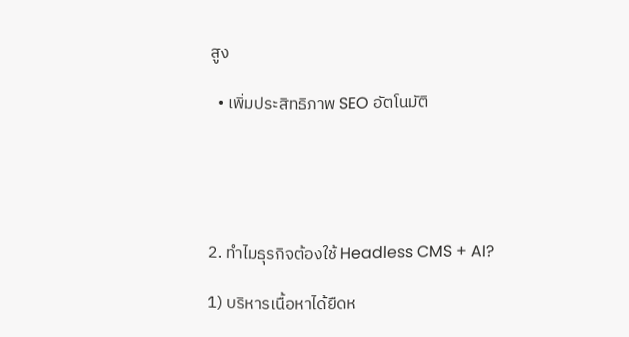สูง

  • เพิ่มประสิทธิภาพ SEO อัตโนมัติ





2. ทำไมธุรกิจต้องใช้ Headless CMS + AI?

1) บริหารเนื้อหาได้ยืดห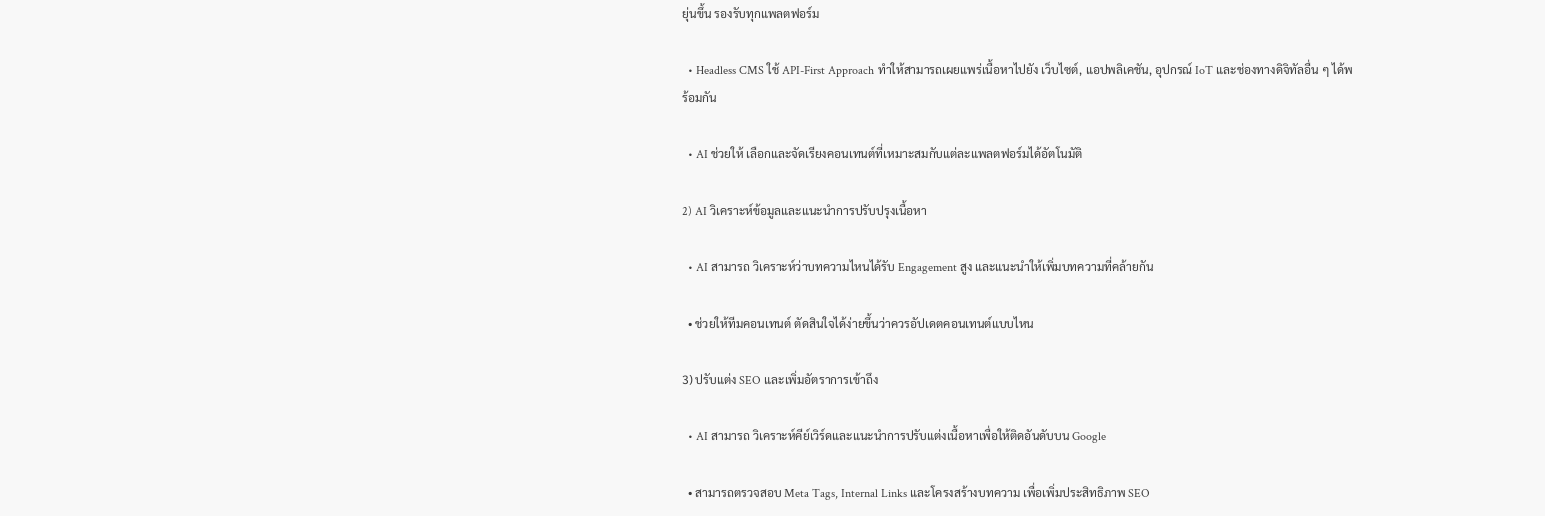ยุ่นขึ้น รองรับทุกแพลตฟอร์ม

  • Headless CMS ใช้ API-First Approach ทำให้สามารถเผยแพร่เนื้อหาไปยัง เว็บไซต์, แอปพลิเคชัน, อุปกรณ์ IoT และช่องทางดิจิทัลอื่น ๆ ได้พร้อมกัน

  • AI ช่วยให้ เลือกและจัดเรียงคอนเทนต์ที่เหมาะสมกับแต่ละแพลตฟอร์มได้อัตโนมัติ

2) AI วิเคราะห์ข้อมูลและแนะนำการปรับปรุงเนื้อหา

  • AI สามารถ วิเคราะห์ว่าบทความไหนได้รับ Engagement สูง และแนะนำให้เพิ่มบทความที่คล้ายกัน

  • ช่วยให้ทีมคอนเทนต์ ตัดสินใจได้ง่ายขึ้นว่าควรอัปเดตคอนเทนต์แบบไหน

3) ปรับแต่ง SEO และเพิ่มอัตราการเข้าถึง

  • AI สามารถ วิเคราะห์คีย์เวิร์ดและแนะนำการปรับแต่งเนื้อหาเพื่อให้ติดอันดับบน Google

  • สามารถตรวจสอบ Meta Tags, Internal Links และโครงสร้างบทความ เพื่อเพิ่มประสิทธิภาพ SEO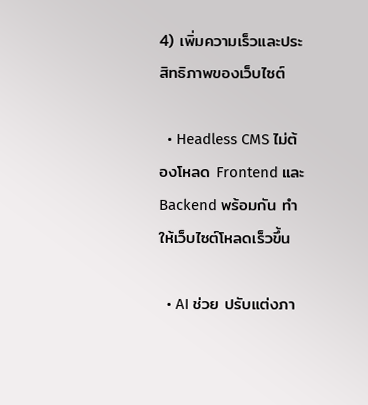4) เพิ่มความเร็วและประสิทธิภาพของเว็บไซต์

  • Headless CMS ไม่ต้องโหลด Frontend และ Backend พร้อมกัน ทำให้เว็บไซต์โหลดเร็วขึ้น

  • AI ช่วย ปรับแต่งภา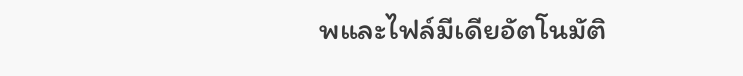พและไฟล์มีเดียอัตโนมัติ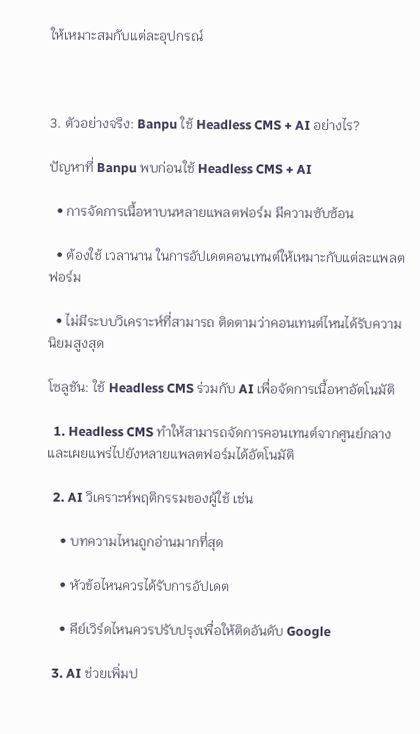ให้เหมาะสมกับแต่ละอุปกรณ์



3. ตัวอย่างจริง: Banpu ใช้ Headless CMS + AI อย่างไร?

ปัญหาที่ Banpu พบก่อนใช้ Headless CMS + AI

  • การจัดการเนื้อหาบนหลายแพลตฟอร์ม มีความซับซ้อน

  • ต้องใช้ เวลานาน ในการอัปเดตคอนเทนต์ให้เหมาะกับแต่ละแพลตฟอร์ม

  • ไม่มีระบบวิเคราะห์ที่สามารถ ติดตามว่าคอนเทนต์ไหนได้รับความนิยมสูงสุด

โซลูชัน: ใช้ Headless CMS ร่วมกับ AI เพื่อจัดการเนื้อหาอัตโนมัติ

  1. Headless CMS ทำให้สามารถจัดการคอนเทนต์จากศูนย์กลางและเผยแพร่ไปยังหลายแพลตฟอร์มได้อัตโนมัติ

  2. AI วิเคราะห์พฤติกรรมของผู้ใช้ เช่น

    • บทความไหนถูกอ่านมากที่สุด

    • หัวข้อไหนควรได้รับการอัปเดต

    • คีย์เวิร์ดไหนควรปรับปรุงเพื่อให้ติดอันดับ Google

  3. AI ช่วยเพิ่มป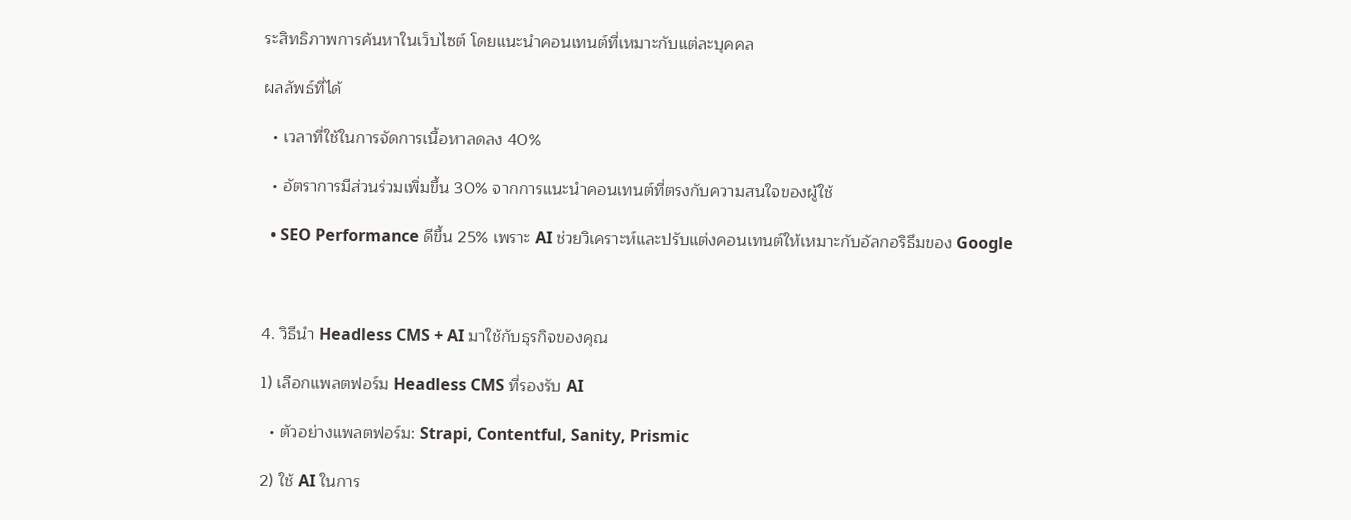ระสิทธิภาพการค้นหาในเว็บไซต์ โดยแนะนำคอนเทนต์ที่เหมาะกับแต่ละบุคคล

ผลลัพธ์ที่ได้

  • เวลาที่ใช้ในการจัดการเนื้อหาลดลง 40%

  • อัตราการมีส่วนร่วมเพิ่มขึ้น 30% จากการแนะนำคอนเทนต์ที่ตรงกับความสนใจของผู้ใช้

  • SEO Performance ดีขึ้น 25% เพราะ AI ช่วยวิเคราะห์และปรับแต่งคอนเทนต์ให้เหมาะกับอัลกอริธึมของ Google



4. วิธีนำ Headless CMS + AI มาใช้กับธุรกิจของคุณ

1) เลือกแพลตฟอร์ม Headless CMS ที่รองรับ AI

  • ตัวอย่างแพลตฟอร์ม: Strapi, Contentful, Sanity, Prismic

2) ใช้ AI ในการ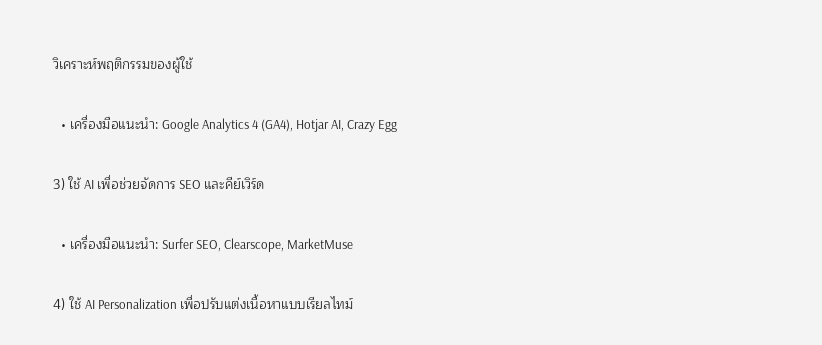วิเคราะห์พฤติกรรมของผู้ใช้

  • เครื่องมือแนะนำ: Google Analytics 4 (GA4), Hotjar AI, Crazy Egg

3) ใช้ AI เพื่อช่วยจัดการ SEO และคีย์เวิร์ด

  • เครื่องมือแนะนำ: Surfer SEO, Clearscope, MarketMuse

4) ใช้ AI Personalization เพื่อปรับแต่งเนื้อหาแบบเรียลไทม์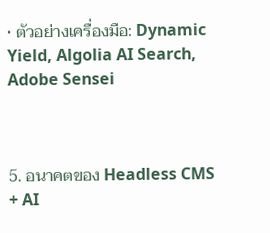• ตัวอย่างเครื่องมือ: Dynamic Yield, Algolia AI Search, Adobe Sensei



5. อนาคตของ Headless CMS + AI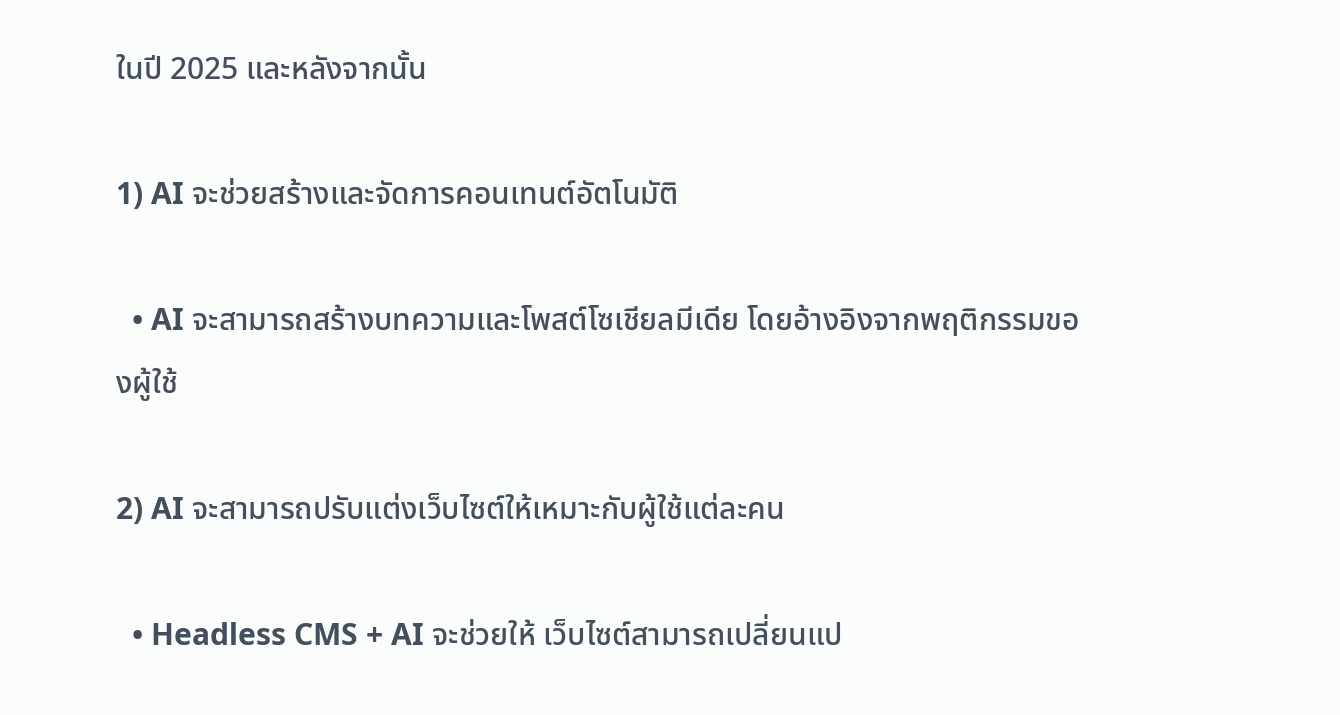ในปี 2025 และหลังจากนั้น

1) AI จะช่วยสร้างและจัดการคอนเทนต์อัตโนมัติ

  • AI จะสามารถสร้างบทความและโพสต์โซเชียลมีเดีย โดยอ้างอิงจากพฤติกรรมของผู้ใช้

2) AI จะสามารถปรับแต่งเว็บไซต์ให้เหมาะกับผู้ใช้แต่ละคน

  • Headless CMS + AI จะช่วยให้ เว็บไซต์สามารถเปลี่ยนแป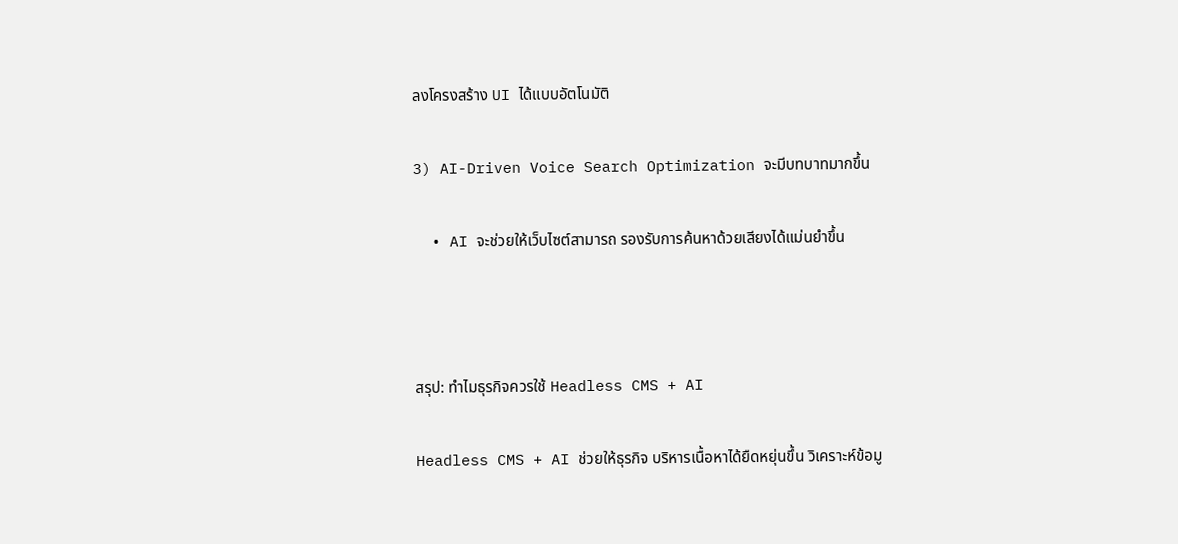ลงโครงสร้าง UI ได้แบบอัตโนมัติ

3) AI-Driven Voice Search Optimization จะมีบทบาทมากขึ้น

  • AI จะช่วยให้เว็บไซต์สามารถ รองรับการค้นหาด้วยเสียงได้แม่นยำขึ้น



สรุป: ทำไมธุรกิจควรใช้ Headless CMS + AI

Headless CMS + AI ช่วยให้ธุรกิจ บริหารเนื้อหาได้ยืดหยุ่นขึ้น วิเคราะห์ข้อมู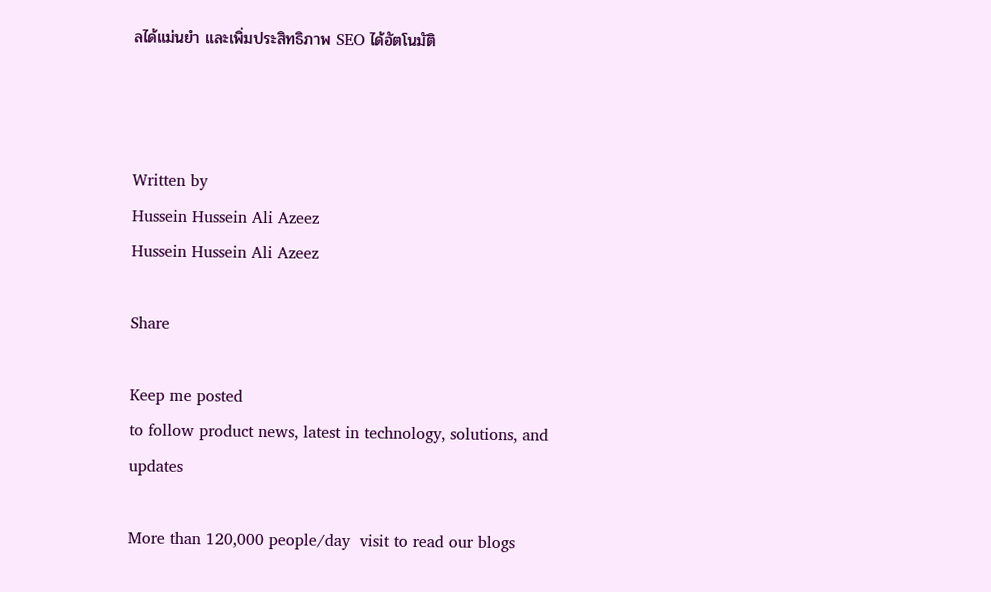ลได้แม่นยำ และเพิ่มประสิทธิภาพ SEO ได้อัตโนมัติ



Written by
Hussein Hussein Ali Azeez
Hussein Hussein Ali Azeez

Share

Keep me posted
to follow product news, latest in technology, solutions, and updates

More than 120,000 people/day  visit to read our blogs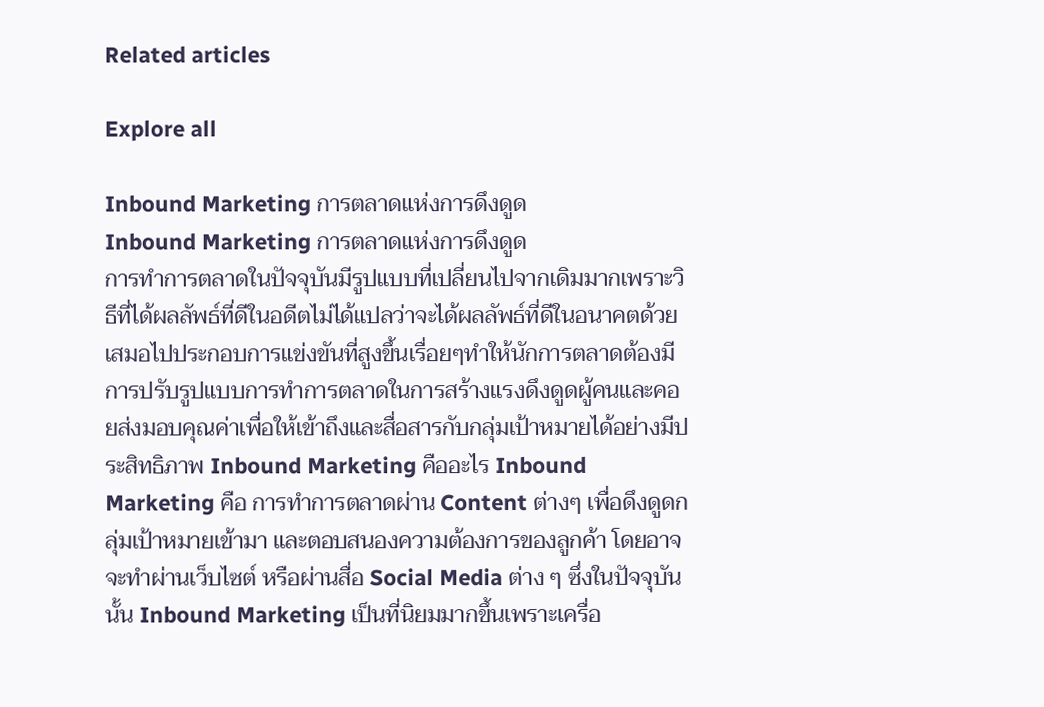Related articles

Explore all

Inbound Marketing การตลาดแห่งการดึงดูด
Inbound Marketing การตลาดแห่งการดึงดูด
การทำการตลาดในปัจจุบันมีรูปแบบที่เปลี่ยนไปจากเดิมมากเพราะวิธีที่ได้ผลลัพธ์ที่ดีในอดีตไม่ได้แปลว่าจะได้ผลลัพธ์ที่ดีในอนาคตด้วยเสมอไปประกอบการแข่งขันที่สูงขึ้นเรื่อยๆทำให้นักการตลาดต้องมีการปรับรูปแบบการทำการตลาดในการสร้างแรงดึงดูดผู้คนและคอยส่งมอบคุณค่าเพื่อให้เข้าถึงและสื่อสารกับกลุ่มเป้าหมายได้อย่างมีประสิทธิภาพ Inbound Marketing คืออะไร Inbound Marketing คือ การทำการตลาดผ่าน Content ต่างๆ เพื่อดึงดูดกลุ่มเป้าหมายเข้ามา และตอบสนองความต้องการของลูกค้า โดยอาจจะทำผ่านเว็บไซต์ หรือผ่านสื่อ Social Media ต่าง ๆ ซึ่งในปัจจุบันนั้น Inbound Marketing เป็นที่นิยมมากขึ้นเพราะเครื่อ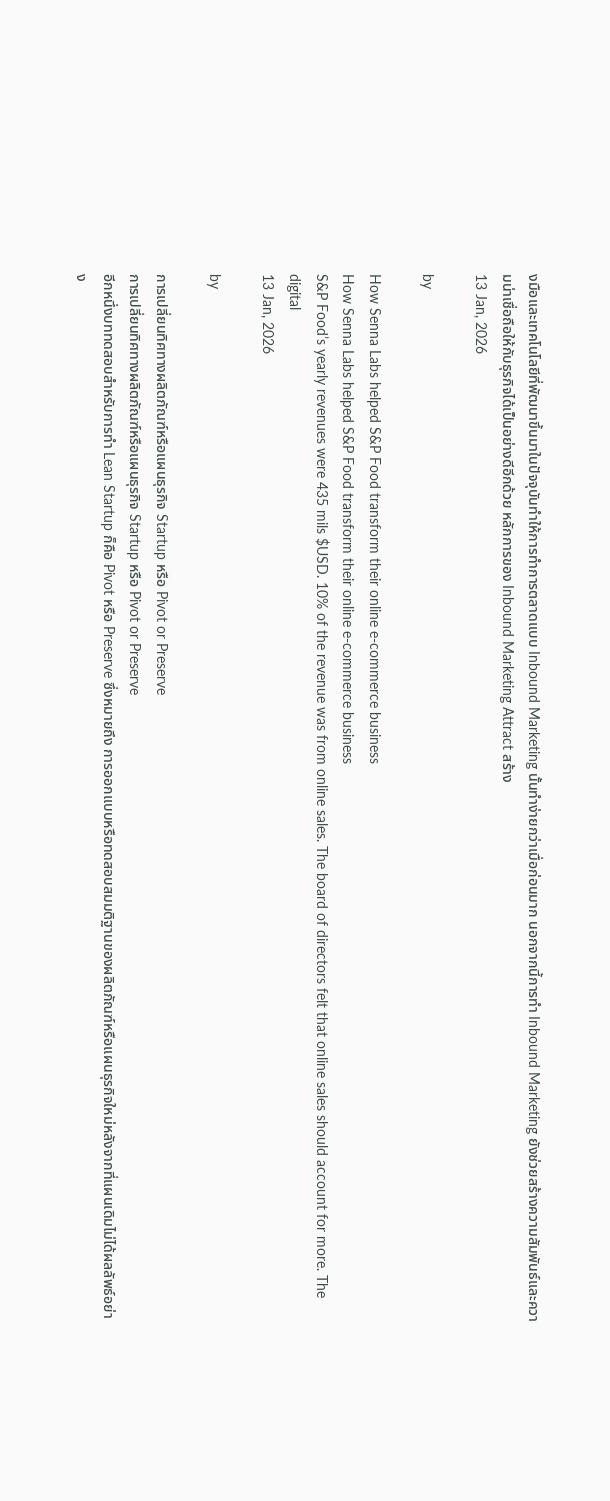งมือและเทคโนโลยีที่พัฒนาขึ้นมาในปัจจุบันทำให้การทำการตลาดแบบ Inbound Marketing นั้นทำง่ายกว่าเมื่อก่อนมาก นอกจากนี้การทำ Inbound Marketing ยังช่วยสร้างความสัมพันธ์และความน่าเชื่อถือให้กับธุรกิจได้เป็นอย่างดีอีกด้วย หลักการของ Inbound Marketing Attract สร้าง
13 Jan, 2026

by

How Senna Labs helped S&P Food transform their online e-commerce business
How Senna Labs helped S&P Food transform their online e-commerce business
S&P Food’s yearly revenues were 435 mils $USD. 10% of the revenue was from online sales. The board of directors felt that online sales should account for more. The digital
13 Jan, 2026

by

การเปลี่ยนทิศทางผลิตภัณฑ์หรือแผนธุรกิจ Startup หรือ Pivot or Preserve
การเปลี่ยนทิศทางผลิตภัณฑ์หรือแผนธุรกิจ Startup หรือ Pivot or Preserve
อีกหนึ่งบททดสอบสำหรับการทำ Lean Startup ก็คือ Pivot หรือ Preserve ซึ่งหมายถึง การออกแบบหรือทดสอบสมมติฐานของผลิตภัณฑ์หรือแผนธุรกิจใหม่หลังจากที่แผนเดิมไม่ได้ผลลัพธ์อย่าง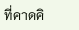ที่คาดคิ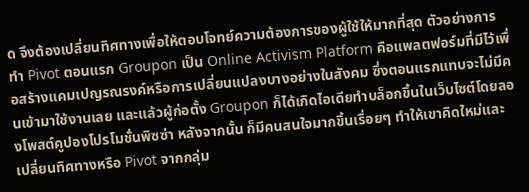ด จึงต้องเปลี่ยนทิศทางเพื่อให้ตอบโจทย์ความต้องการของผู้ใช้ให้มากที่สุด ตัวอย่างการทำ Pivot ตอนแรก Groupon เป็น Online Activism Platform คือแพลตฟอร์มที่มีไว้เพื่อสร้างแคมเปญรณรงค์หรือการเปลี่ยนแปลงบางอย่างในสังคม ซึ่งตอนแรกแทบจะไม่มีคนเข้ามาใช้งานเลย และแล้วผู้ก่อตั้ง Groupon ก็ได้เกิดไอเดียทำบล็อกขึ้นในเว็บไซต์โดยลองโพสต์คูปองโปรโมชั่นพิซซ่า หลังจากนั้น ก็มีคนสนใจมากขึ้นเรื่อยๆ ทำให้เขาคิดใหม่และเปลี่ยนทิศทางหรือ Pivot จากกลุ่ม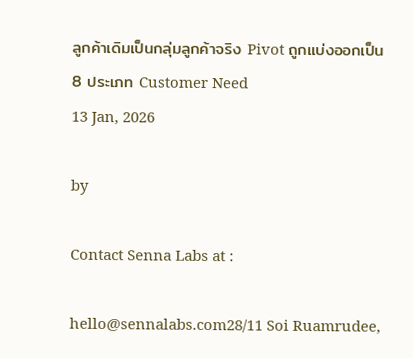ลูกค้าเดิมเป็นกลุ่มลูกค้าจริง Pivot ถูกแบ่งออกเป็น 8 ประเภท Customer Need
13 Jan, 2026

by

Contact Senna Labs at :

hello@sennalabs.com28/11 Soi Ruamrudee,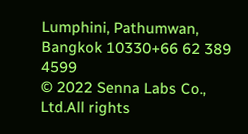Lumphini, Pathumwan, Bangkok 10330+66 62 389 4599
© 2022 Senna Labs Co., Ltd.All rights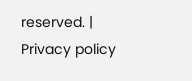reserved. | Privacy policy